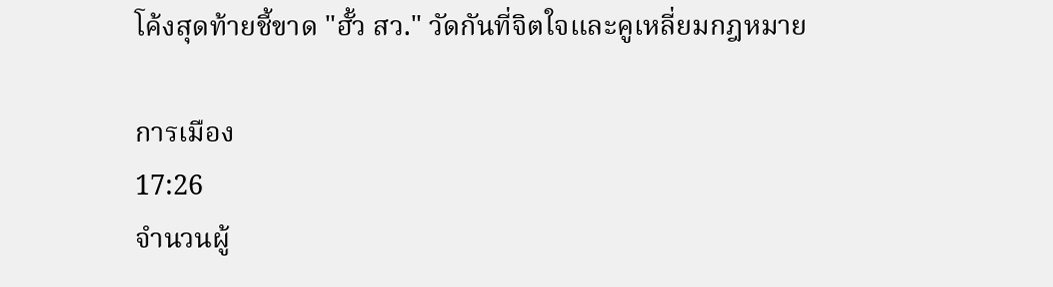โค้งสุดท้ายชี้ขาด "ฮั้ว สว." วัดกันที่จิตใจและคูเหลี่ยมกฎหมาย

การเมือง
17:26
จำนวนผู้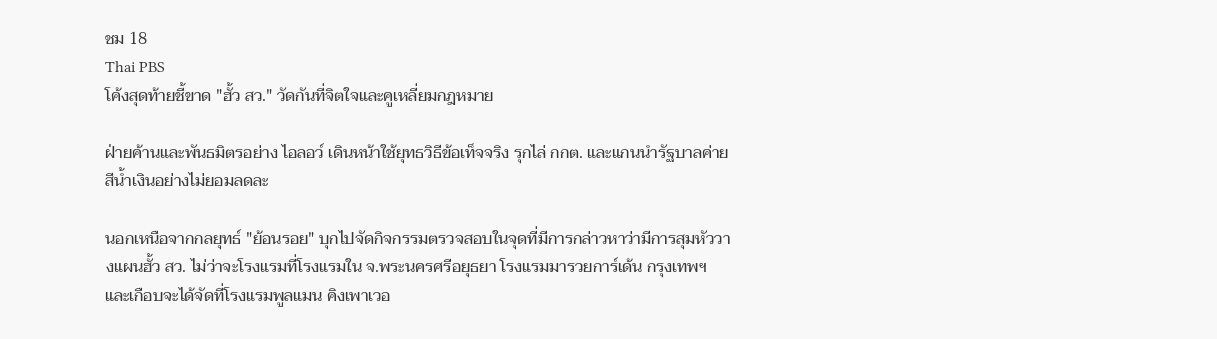ชม 18
Thai PBS
โค้งสุดท้ายชี้ขาด "ฮั้ว สว." วัดกันที่จิตใจและคูเหลี่ยมกฎหมาย

ฝ่ายค้านและพันธมิตรอย่าง ไอลอว์ เดินหน้าใช้ยุทธวิธีข้อเท็จจริง รุกไล่ กกต. และแกนนำรัฐบาลค่ายสีน้ำเงินอย่างไม่ยอมลดละ

นอกเหนือจากกลยุทธ์ "ย้อนรอย" บุกไปจัดกิจกรรมตรวจสอบในจุดที่มีการกล่าวหาว่ามีการสุมหัววางแผนฮั้ว สว. ไม่ว่าจะโรงแรมที่โรงแรมใน จ.พระนครศรีอยุธยา โรงแรมมารวยการ์เด้น กรุงเทพฯ และเกือบจะได้จัดที่โรงแรมพูลแมน คิงเพาเวอ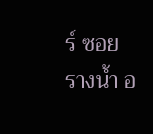ร์ ซอยรางน้ำ อ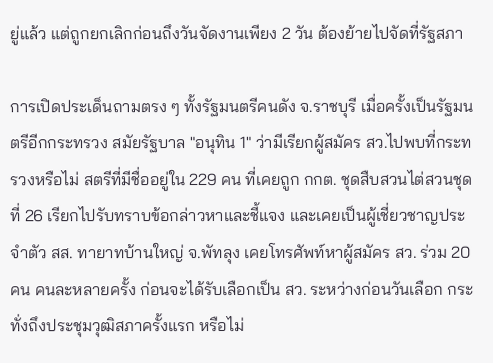ยู่แล้ว แต่ถูกยกเลิกก่อนถึงวันจัดงานเพียง 2 วัน ต้องย้ายไปจัดที่รัฐสภา

การเปิดประเด็นถามตรง ๆ ทั้งรัฐมนตรีคนดัง จ.ราชบุรี เมื่อครั้งเป็นรัฐมนตรีอีกกระทรวง สมัยรัฐบาล "อนุทิน 1" ว่ามีเรียกผู้สมัคร สว.ไปพบที่กระทรวงหรือไม่ สตรีที่มีชื่ออยู่ใน 229 คน ที่เคยถูก กกต. ชุดสืบสวนไต่สวนชุดที่ 26 เรียกไปรับทราบข้อกล่าวหาและชี้แจง และเคยเป็นผู้เชี่ยวชาญประจำตัว สส. ทายาทบ้านใหญ่ จ.พัทลุง เคยโทรศัพท์หาผู้สมัคร สว. ร่วม 20 คน คนละหลายครั้ง ก่อนจะได้รับเลือกเป็น สว. ระหว่างก่อนวันเลือก กระทั่งถึงประชุมวุฒิสภาครั้งแรก หรือไม่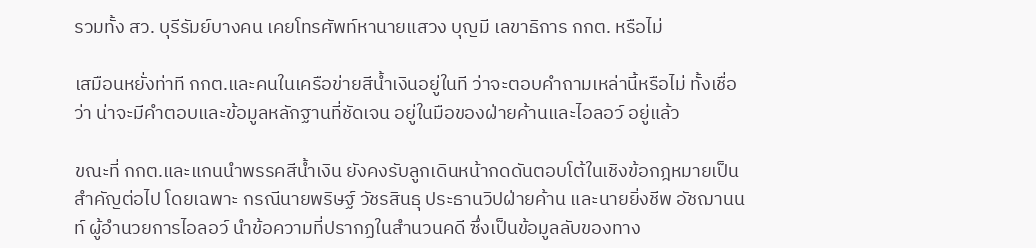รวมทั้ง สว. บุรีรัมย์บางคน เคยโทรศัพท์หานายแสวง บุญมี เลขาธิการ กกต. หรือไม่

เสมือนหยั่งท่าที กกต.และคนในเครือข่ายสีน้ำเงินอยู่ในที ว่าจะตอบคำถามเหล่านี้หรือไม่ ทั้งเชื่อว่า น่าจะมีคำตอบและข้อมูลหลักฐานที่ชัดเจน อยู่ในมือของฝ่ายค้านและไอลอว์ อยู่แล้ว

ขณะที่ กกต.และแกนนำพรรคสีน้ำเงิน ยังคงรับลูกเดินหน้ากดดันตอบโต้ในเชิงข้อกฎหมายเป็นสำคัญต่อไป โดยเฉพาะ กรณีนายพริษฐ์ วัชรสินธุ ประธานวิปฝ่ายค้าน และนายยิ่งชีพ อัชฌานนท์ ผู้อำนวยการไอลอว์ นำข้อความที่ปรากฏในสำนวนคดี ซึ่งเป็นข้อมูลลับของทาง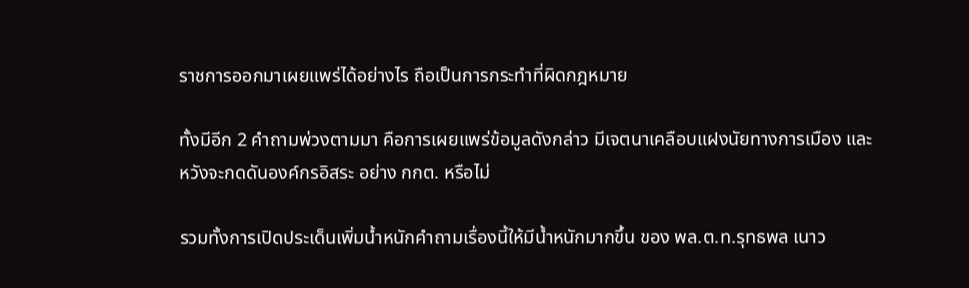ราชการออกมาเผยแพร่ได้อย่างไร ถือเป็นการกระทำที่ผิดกฎหมาย

ทั้งมีอีก 2 คำถามพ่วงตามมา คือการเผยแพร่ข้อมูลดังกล่าว มีเจตนาเคลือบแฝงนัยทางการเมือง และหวังจะกดดันองค์กรอิสระ อย่าง กกต. หรือไม่

รวมทั้งการเปิดประเด็นเพิ่มน้ำหนักคำถามเรื่องนี้ให้มีน้ำหนักมากขึ้น ของ พล.ต.ท.รุทธพล เนาว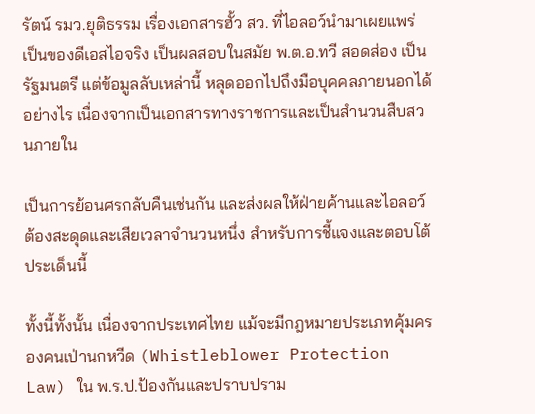รัตน์ รมว.ยุติธรรม เรื่องเอกสารฮั้ว สว. ที่ไอลอว์นำมาเผยแพร่ เป็นของดีเอสไอจริง เป็นผลสอบในสมัย พ.ต.อ.ทวี สอดส่อง เป็นรัฐมนตรี แต่ข้อมูลลับเหล่านี้ หลุดออกไปถึงมือบุคคลภายนอกได้อย่างไร เนื่องจากเป็นเอกสารทางราชการและเป็นสำนวนสืบสวนภายใน

เป็นการย้อนศรกลับคืนเช่นกัน และส่งผลให้ฝ่ายค้านและไอลอว์ ต้องสะดุดและเสียเวลาจำนวนหนึ่ง สำหรับการชี้แจงและตอบโต้ประเด็นนี้

ทั้งนี้ทั้งนั้น เนื่องจากประเทศไทย แม้จะมีกฎหมายประเภทคุ้มครองคนเป่านกหวีด (Whistleblower Protection Law) ใน พ.ร.ป.ป้องกันและปราบปราม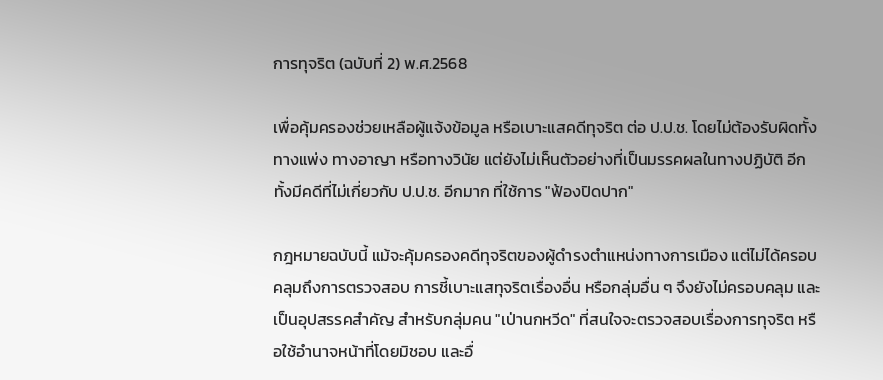การทุจริต (ฉบับที่ 2) พ.ศ.2568

เพื่อคุ้มครองช่วยเหลือผู้แจ้งข้อมูล หรือเบาะแสคดีทุจริต ต่อ ป.ป.ช. โดยไม่ต้องรับผิดทั้งทางแพ่ง ทางอาญา หรือทางวินัย แต่ยังไม่เห็นตัวอย่างที่เป็นมรรคผลในทางปฏิบัติ อีกทั้งมีคดีที่ไม่เกี่ยวกับ ป.ป.ช. อีกมาก ที่ใช้การ "ฟ้องปิดปาก"

กฎหมายฉบับนี้ แม้จะคุ้มครองคดีทุจริตของผู้ดำรงตำแหน่งทางการเมือง แต่ไม่ได้ครอบคลุมถึงการตรวจสอบ การชี้เบาะแสทุจริตเรื่องอื่น หรือกลุ่มอื่น ๆ จึงยังไม่ครอบคลุม และเป็นอุปสรรคสำคัญ สำหรับกลุ่มคน "เป่านกหวีด" ที่สนใจจะตรวจสอบเรื่องการทุจริต หรือใช้อำนาจหน้าที่โดยมิชอบ และอื่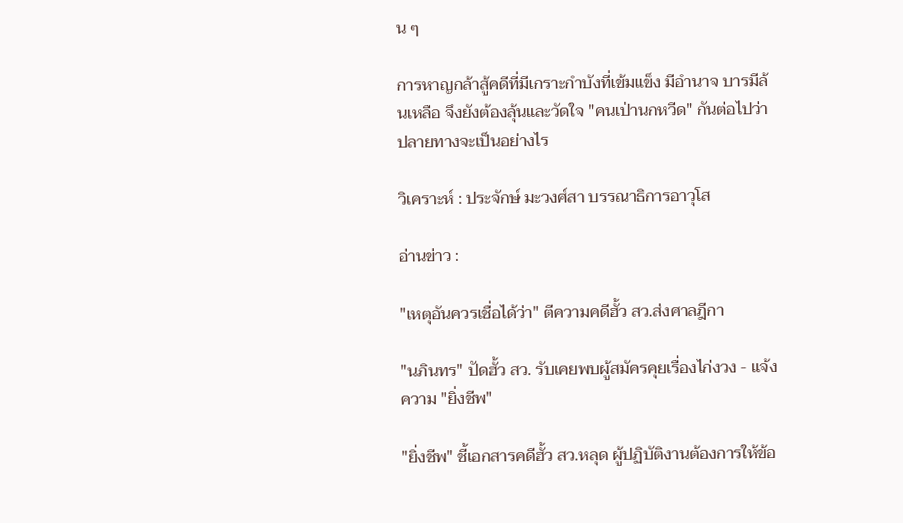น ๆ

การหาญกล้าสู้คดีที่มีเกราะกำบังที่เข้มแข็ง มีอำนาจ บารมีล้นเหลือ จึงยังต้องลุ้นและวัดใจ "คนเป่านกหวีด" กันต่อไปว่าปลายทางจะเป็นอย่างไร

วิเคราะห์ : ประจักษ์ มะวงศ์สา บรรณาธิการอาวุโส

อ่านข่าว :

"เหตุอันควรเชื่อได้ว่า" ตีความคดีฮั้ว สว.ส่งศาลฎีกา

"นภินทร" ปัดฮั้ว สว. รับเคยพบผู้สมัครคุยเรื่องไก่งวง - แจ้งความ "ยิ่งชีพ"

"ยิ่งชีพ" ชี้เอกสารคดีฮั้ว สว.หลุด ผู้ปฏิบัติงานต้องการให้ข้อ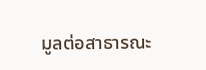มูลต่อสาธารณะ